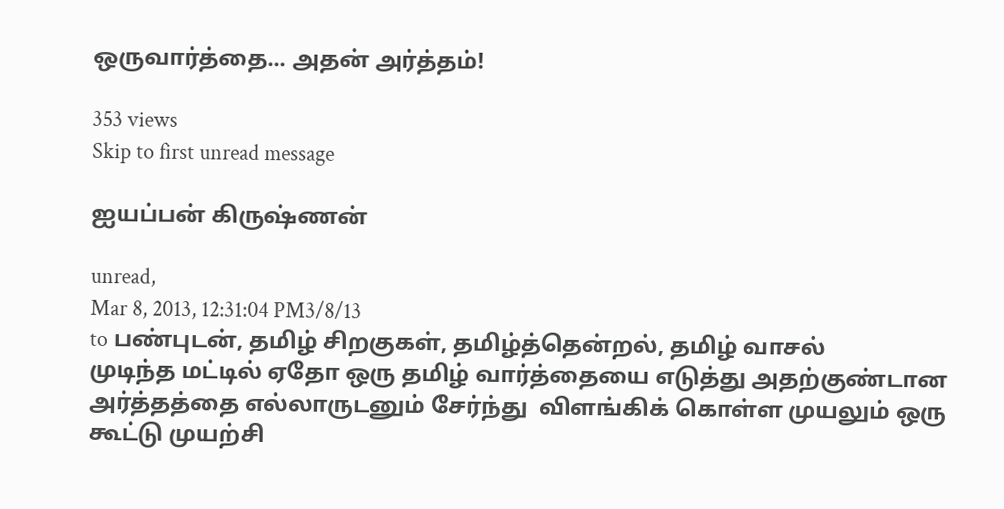ஒருவார்த்தை... அதன் அர்த்தம்!

353 views
Skip to first unread message

ஐயப்பன் கிருஷ்ணன்

unread,
Mar 8, 2013, 12:31:04 PM3/8/13
to பண்புடன், தமிழ் சிறகுகள், தமிழ்த்தென்றல், தமிழ் வாசல்
முடிந்த மட்டில் ஏதோ ஒரு தமிழ் வார்த்தையை எடுத்து அதற்குண்டான அர்த்தத்தை எல்லாருடனும் சேர்ந்து  விளங்கிக் கொள்ள முயலும் ஒரு  கூட்டு முயற்சி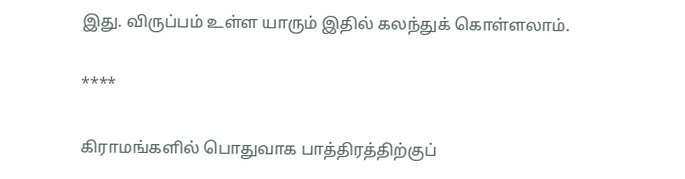இது. விருப்பம் உள்ள யாரும் இதில் கலந்துக் கொள்ளலாம்.

****

கிராமங்களில் பொதுவாக பாத்திரத்திற்குப்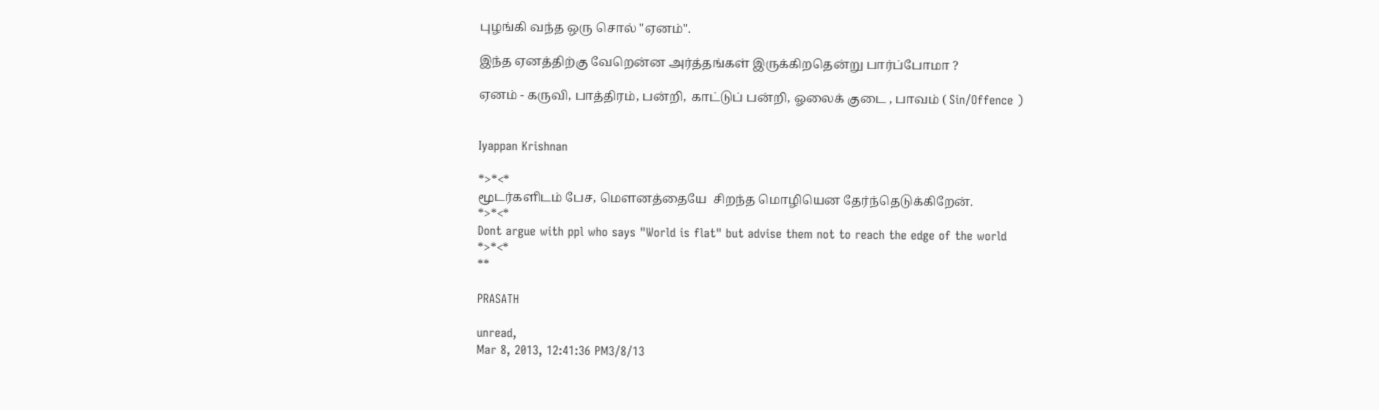புழங்கி வந்த ஒரு சொல் "ஏனம்".

இந்த ஏனத்திற்கு வேறென்ன அர்த்தங்கள் இருக்கிறதென்று பார்ப்போமா ?

ஏனம் - கருவி, பாத்திரம், பன்றி, காட்டுப் பன்றி, ஓலைக் குடை , பாவம் ( Sin/Offence )


Iyappan Krishnan

*>*<*
மூடர்களிடம் பேச, மௌனத்தையே  சிறந்த மொழியென தேர்ந்தெடுக்கிறேன்.
*>*<*
Dont argue with ppl who says "World is flat" but advise them not to reach the edge of the world
*>*<*
**

PRASATH

unread,
Mar 8, 2013, 12:41:36 PM3/8/13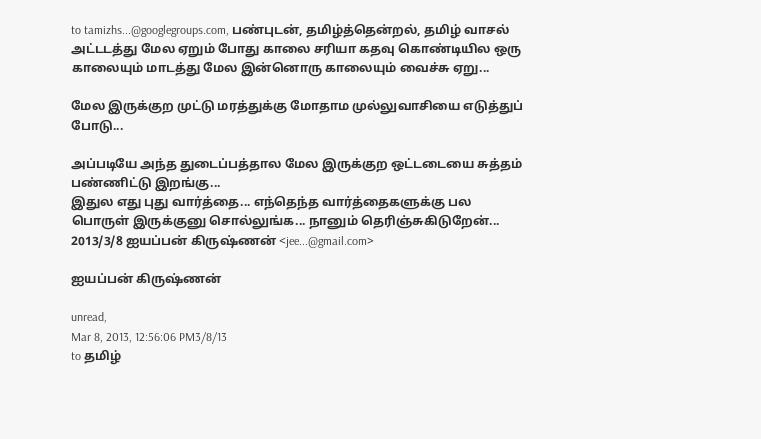to tamizhs...@googlegroups.com, பண்புடன், தமிழ்த்தென்றல், தமிழ் வாசல்
அட்டடத்து மேல ஏறும் போது காலை சரியா கதவு கொண்டியில ஒரு காலையும் மாடத்து மேல இன்னொரு காலையும் வைச்சு ஏறு...

மேல இருக்குற முட்டு மரத்துக்கு மோதாம முல்லுவாசியை எடுத்துப் போடு...

அப்படியே அந்த துடைப்பத்தால மேல இருக்குற ஒட்டடையை சுத்தம் பண்ணிட்டு இறங்கு...
இதுல எது புது வார்த்தை... எந்தெந்த வார்த்தைகளுக்கு பல பொருள் இருக்குனு சொல்லுங்க... நானும் தெரிஞ்சுகிடுறேன்...
2013/3/8 ஐயப்பன் கிருஷ்ணன் <jee...@gmail.com>

ஐயப்பன் கிருஷ்ணன்

unread,
Mar 8, 2013, 12:56:06 PM3/8/13
to தமிழ்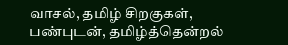வாசல், தமிழ் சிறகுகள், பண்புடன், தமிழ்த்தென்றல்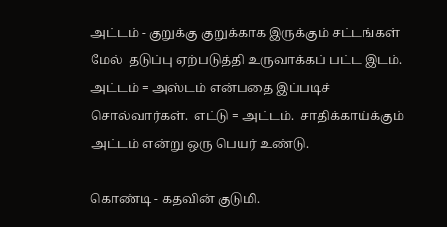அட்டம் - குறுக்கு குறுக்காக இருக்கும் சட்டங்கள் மேல்  தடுப்பு ஏற்படுத்தி உருவாக்கப் பட்ட இடம்.  அட்டம் = அஸ்டம் என்பதை இப்படிச் சொல்வார்கள்.  எட்டு = அட்டம்.  சாதிக்காய்க்கும் அட்டம் என்று ஒரு பெயர் உண்டு.

கொண்டி - கதவின் குடுமி.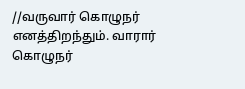//வருவார் கொழுநர் எனத்திறந்தும். வாரார் கொழுநர்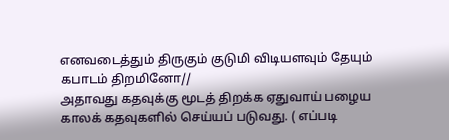எனவடைத்தும் திருகும் குடுமி விடியளவும் தேயும் கபாடம் திறமினோ//
அதாவது கதவுக்கு மூடத் திறக்க ஏதுவாய் பழைய காலக் கதவுகளில் செய்யப் படுவது. ( எப்படி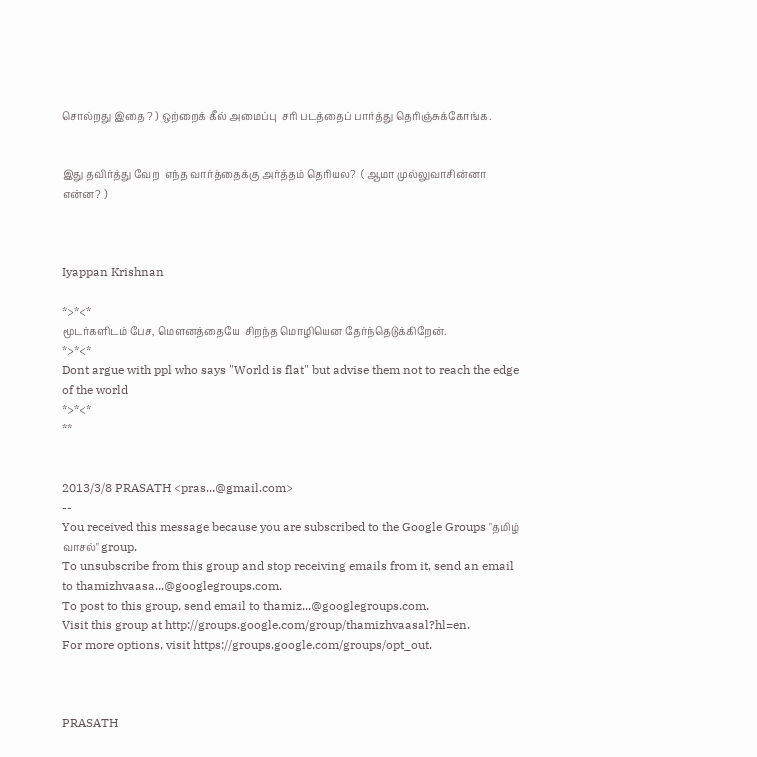சொல்றது இதை ? ) ஒற்றைக் கீல் அமைப்பு  சரி படத்தைப் பார்த்து தெரிஞ்சுக்கோங்க.


இது தவிர்த்து வேற  எந்த வார்த்தைக்கு அர்த்தம் தெரியல?  ( ஆமா முல்லுவாசின்னா என்ன? )



Iyappan Krishnan

*>*<*
மூடர்களிடம் பேச, மௌனத்தையே  சிறந்த மொழியென தேர்ந்தெடுக்கிறேன்.
*>*<*
Dont argue with ppl who says "World is flat" but advise them not to reach the edge of the world
*>*<*
**


2013/3/8 PRASATH <pras...@gmail.com>
--
You received this message because you are subscribed to the Google Groups "தமிழ் வாசல்" group.
To unsubscribe from this group and stop receiving emails from it, send an email to thamizhvaasa...@googlegroups.com.
To post to this group, send email to thamiz...@googlegroups.com.
Visit this group at http://groups.google.com/group/thamizhvaasal?hl=en.
For more options, visit https://groups.google.com/groups/opt_out.



PRASATH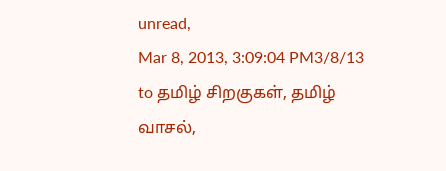unread,
Mar 8, 2013, 3:09:04 PM3/8/13
to தமிழ் சிறகுகள், தமிழ் வாசல்,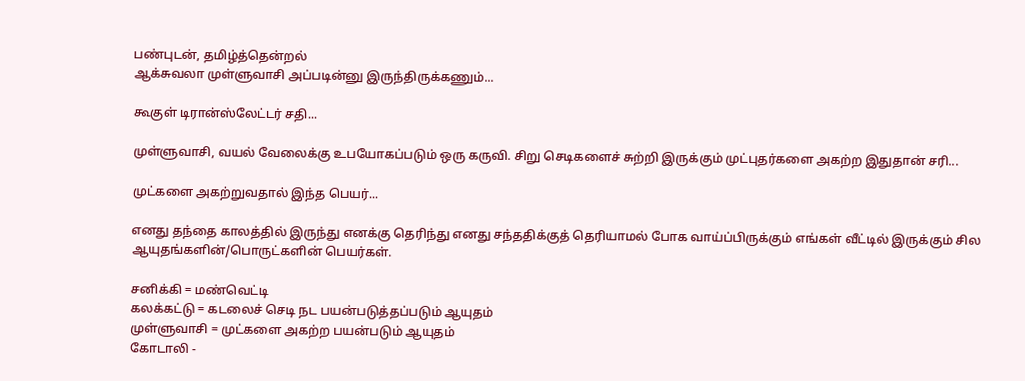பண்புடன், தமிழ்த்தென்றல்
ஆக்சுவலா முள்ளுவாசி அப்படின்னு இருந்திருக்கணும்...

கூகுள் டிரான்ஸ்லேட்டர் சதி...

முள்ளுவாசி, வயல் வேலைக்கு உபயோகப்படும் ஒரு கருவி. சிறு செடிகளைச் சுற்றி இருக்கும் முட்புதர்களை அகற்ற இதுதான் சரி...

முட்களை அகற்றுவதால் இந்த பெயர்...

எனது தந்தை காலத்தில் இருந்து எனக்கு தெரிந்து எனது சந்ததிக்குத் தெரியாமல் போக வாய்ப்பிருக்கும் எங்கள் வீட்டில் இருக்கும் சில ஆயுதங்களின்/பொருட்களின் பெயர்கள்.

சனிக்கி = மண்வெட்டி
கலக்கட்டு = கடலைச் செடி நட பயன்படுத்தப்படும் ஆயுதம்
முள்ளுவாசி = முட்களை அகற்ற பயன்படும் ஆயுதம்
கோடாலி -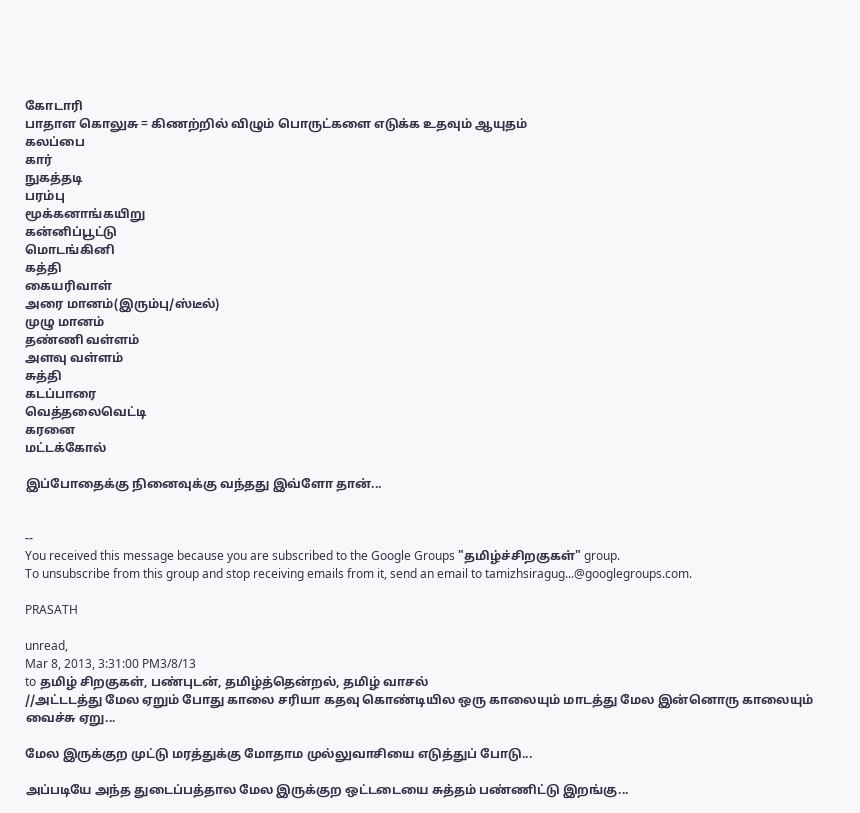கோடாரி
பாதாள கொலுசு = கிணற்றில் விழும் பொருட்களை எடுக்க உதவும் ஆயுதம்
கலப்பை
கார்
நுகத்தடி
பரம்பு
மூக்கனாங்கயிறு
கன்னிப்பூட்டு
மொடங்கினி
கத்தி
கையரிவாள்
அரை மானம்(இரும்பு/ஸ்டீல்)
முழு மானம்
தண்ணி வள்ளம்
அளவு வள்ளம்
சுத்தி
கடப்பாரை
வெத்தலைவெட்டி
கரனை
மட்டக்கோல்

இப்போதைக்கு நினைவுக்கு வந்தது இவ்ளோ தான்...


--
You received this message because you are subscribed to the Google Groups "தமிழ்ச்சிறகுகள்" group.
To unsubscribe from this group and stop receiving emails from it, send an email to tamizhsiragug...@googlegroups.com.

PRASATH

unread,
Mar 8, 2013, 3:31:00 PM3/8/13
to தமிழ் சிறகுகள், பண்புடன், தமிழ்த்தென்றல், தமிழ் வாசல்
//அட்டடத்து மேல ஏறும் போது காலை சரியா கதவு கொண்டியில ஒரு காலையும் மாடத்து மேல இன்னொரு காலையும் வைச்சு ஏறு...

மேல இருக்குற முட்டு மரத்துக்கு மோதாம முல்லுவாசியை எடுத்துப் போடு...

அப்படியே அந்த துடைப்பத்தால மேல இருக்குற ஒட்டடையை சுத்தம் பண்ணிட்டு இறங்கு...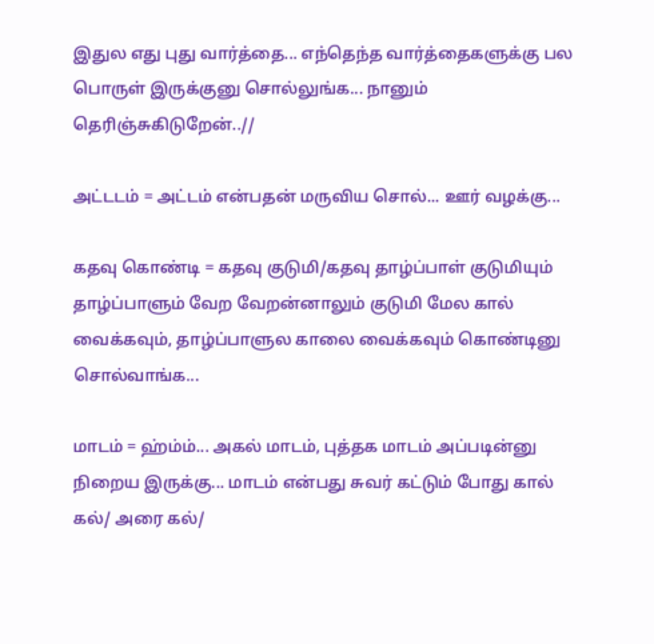இதுல எது புது வார்த்தை... எந்தெந்த வார்த்தைகளுக்கு பல பொருள் இருக்குனு சொல்லுங்க... நானும் தெரிஞ்சுகிடுறேன்..//

அட்டடம் = அட்டம் என்பதன் மருவிய சொல்... ஊர் வழக்கு...

கதவு கொண்டி = கதவு குடுமி/கதவு தாழ்ப்பாள் குடுமியும் தாழ்ப்பாளும் வேற வேறன்னாலும் குடுமி மேல கால் வைக்கவும், தாழ்ப்பாளுல காலை வைக்கவும் கொண்டினு சொல்வாங்க...

மாடம் = ஹ்ம்ம்... அகல் மாடம், புத்தக மாடம் அப்படின்னு நிறைய இருக்கு... மாடம் என்பது சுவர் கட்டும் போது கால் கல்/ அரை கல்/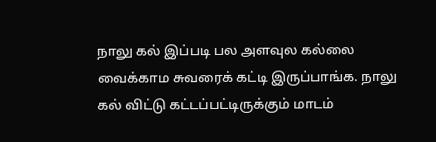நாலு கல் இப்படி பல அளவுல கல்லை வைக்காம சுவரைக் கட்டி இருப்பாங்க. நாலு கல் விட்டு கட்டப்பட்டிருக்கும் மாடம்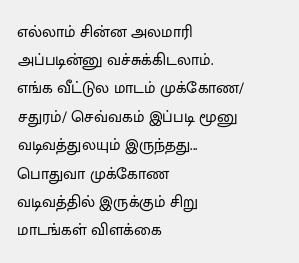எல்லாம் சின்ன அலமாரி அப்படின்னு வச்சுக்கிடலாம். எங்க வீட்டுல மாடம் முக்கோண/ சதுரம்/ செவ்வகம் இப்படி மூனு வடிவத்துலயும் இருந்தது... பொதுவா முக்கோண வடிவத்தில் இருக்கும் சிறு மாடங்கள் விளக்கை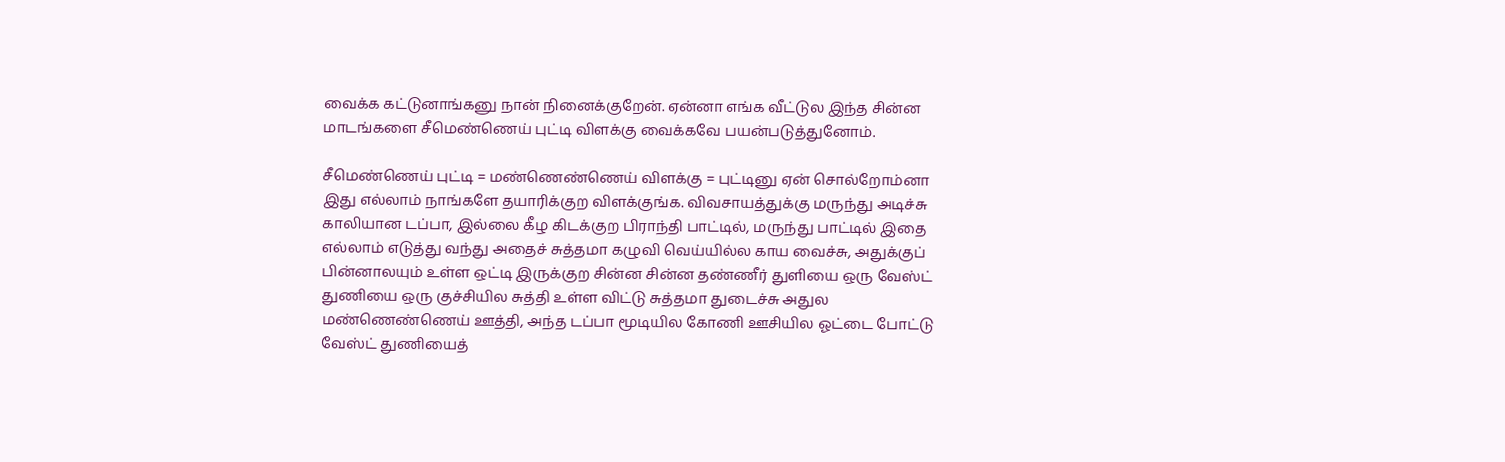வைக்க கட்டுனாங்கனு நான் நினைக்குறேன். ஏன்னா எங்க வீட்டுல இந்த சின்ன மாடங்களை சீமெண்ணெய் புட்டி விளக்கு வைக்கவே பயன்படுத்துனோம்.

சீமெண்ணெய் புட்டி = மண்ணெண்ணெய் விளக்கு = புட்டினு ஏன் சொல்றோம்னா இது எல்லாம் நாங்களே தயாரிக்குற விளக்குங்க. விவசாயத்துக்கு மருந்து அடிச்சு காலியான டப்பா, இல்லை கீழ கிடக்குற பிராந்தி பாட்டில், மருந்து பாட்டில் இதை எல்லாம் எடுத்து வந்து அதைச் சுத்தமா கழுவி வெய்யில்ல காய வைச்சு, அதுக்குப் பின்னாலயும் உள்ள ஒட்டி இருக்குற சின்ன சின்ன தண்ணீர் துளியை ஒரு வேஸ்ட் துணியை ஒரு குச்சியில சுத்தி உள்ள விட்டு சுத்தமா துடைச்சு அதுல மண்ணெண்ணெய் ஊத்தி, அந்த டப்பா மூடியில கோணி ஊசியில ஓட்டை போட்டு வேஸ்ட் துணியைத்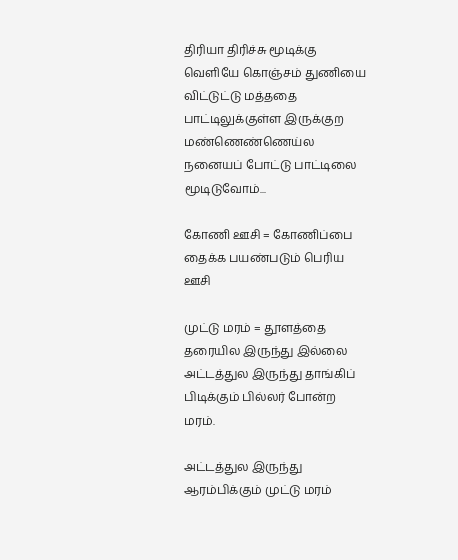திரியா திரிச்சு மூடிக்கு வெளியே கொஞ்சம் துணியை விட்டுட்டு மத்ததை பாட்டிலுக்குள்ள இருக்குற மண்ணெண்ணெய்ல நனையப் போட்டு பாட்டிலை மூடிடுவோம்...

கோணி ஊசி = கோணிப்பை தைக்க பயண்படும் பெரிய ஊசி

முட்டு மரம் = தூளத்தை தரையில இருந்து இல்லை அட்டத்துல இருந்து தாங்கிப் பிடிக்கும் பில்லர் போன்ற மரம்.

அட்டத்துல இருந்து ஆரம்பிக்கும் முட்டு மரம்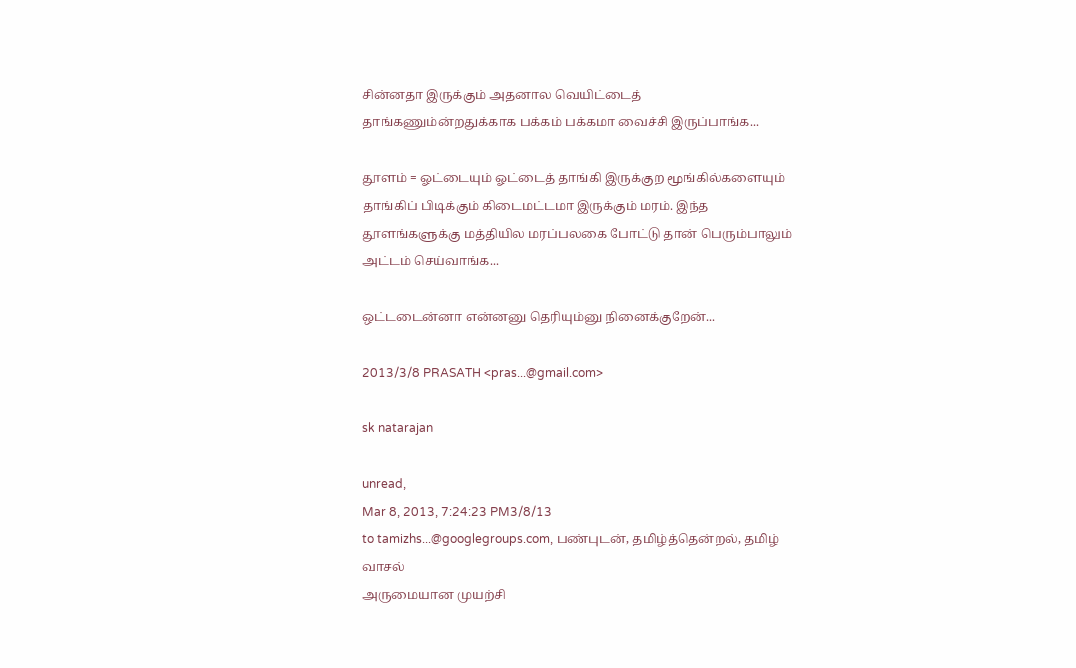சின்னதா இருக்கும் அதனால வெயிட்டைத் தாங்கணும்ன்றதுக்காக பக்கம் பக்கமா வைச்சி இருப்பாங்க...

தூளம் = ஓட்டையும் ஓட்டைத் தாங்கி இருக்குற மூங்கில்களையும் தாங்கிப் பிடிக்கும் கிடைமட்டமா இருக்கும் மரம். இந்த தூளங்களுக்கு மத்தியில மரப்பலகை போட்டு தான் பெரும்பாலும் அட்டம் செய்வாங்க...

ஒட்டடைன்னா என்னனு தெரியும்னு நினைக்குறேன்...

2013/3/8 PRASATH <pras...@gmail.com>

sk natarajan

unread,
Mar 8, 2013, 7:24:23 PM3/8/13
to tamizhs...@googlegroups.com, பண்புடன், தமிழ்த்தென்றல், தமிழ் வாசல்
அருமையான முயற்சி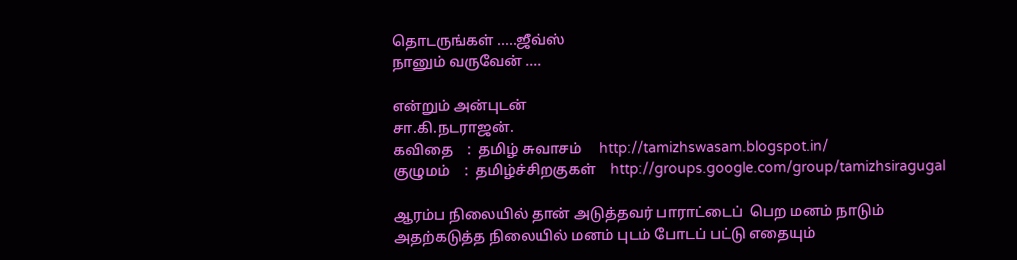தொடருங்கள் .....ஜீவ்ஸ்
நானும் வருவேன் ....

என்றும் அன்புடன்
சா.கி.நடராஜன்.
கவிதை    :  தமிழ் சுவாசம்     http://tamizhswasam.blogspot.in/
குழுமம்    :  தமிழ்ச்சிறகுகள்    http://groups.google.com/group/tamizhsiragugal

ஆரம்ப நிலையில் தான் அடுத்தவர் பாராட்டைப்  பெற மனம் நாடும்
அதற்கடுத்த நிலையில் மனம் புடம் போடப் பட்டு எதையும்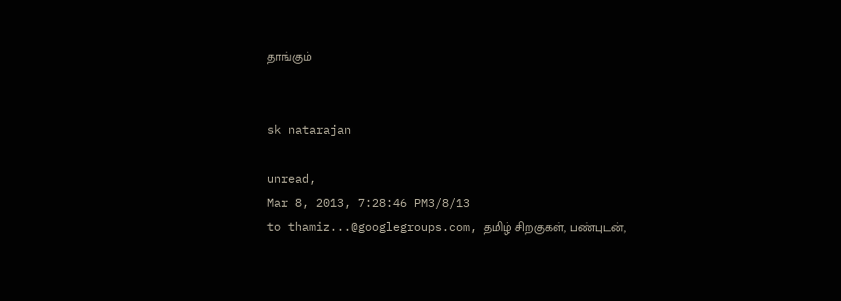தாங்கும்


sk natarajan

unread,
Mar 8, 2013, 7:28:46 PM3/8/13
to thamiz...@googlegroups.com, தமிழ் சிறகுகள், பண்புடன்,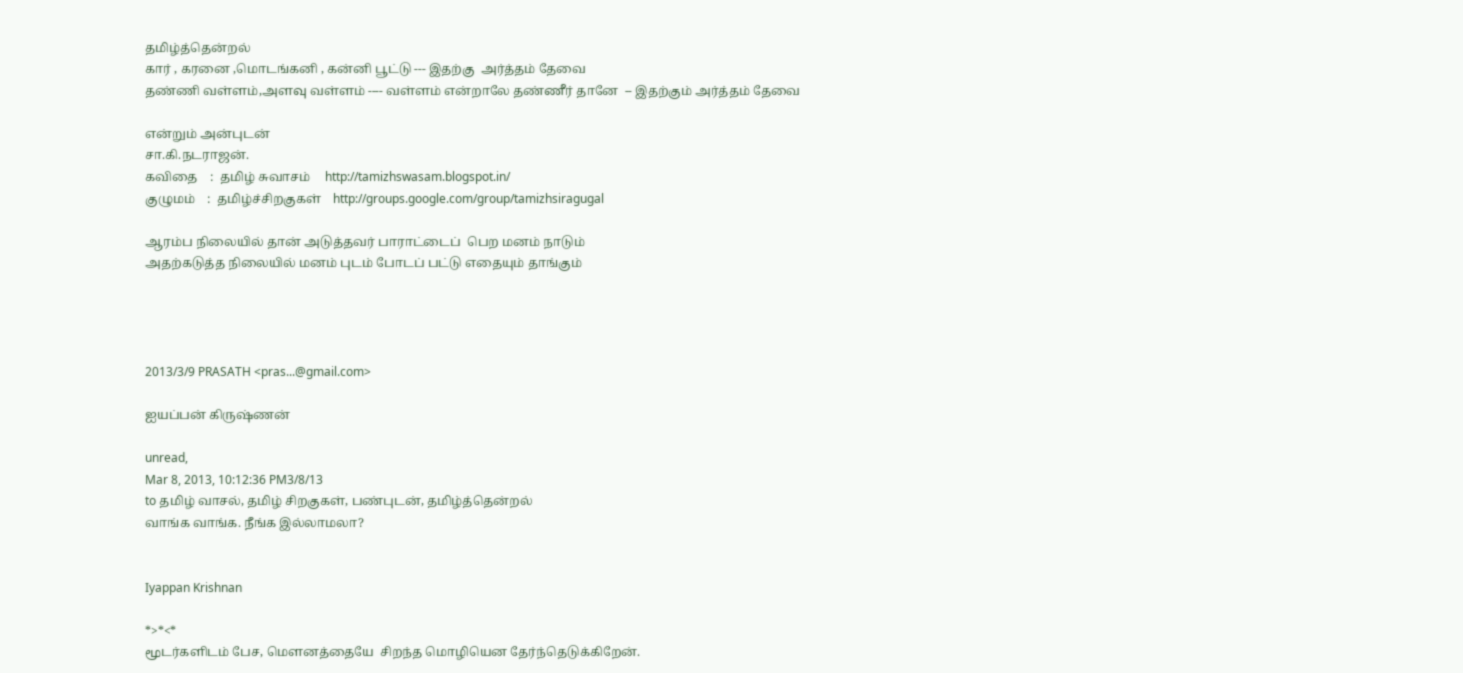தமிழ்த்தென்றல்
கார் , கரனை ,மொடங்கனி , கன்னி பூட்டு --- இதற்கு  அர்த்தம் தேவை
தண்ணி வள்ளம்,அளவு வள்ளம் ---- வள்ளம் என்றாலே தண்ணீர் தானே  -- இதற்கும் அர்த்தம் தேவை

என்றும் அன்புடன்
சா.கி.நடராஜன்.
கவிதை    :  தமிழ் சுவாசம்     http://tamizhswasam.blogspot.in/
குழுமம்    :  தமிழ்ச்சிறகுகள்    http://groups.google.com/group/tamizhsiragugal

ஆரம்ப நிலையில் தான் அடுத்தவர் பாராட்டைப்  பெற மனம் நாடும்
அதற்கடுத்த நிலையில் மனம் புடம் போடப் பட்டு எதையும் தாங்கும்




2013/3/9 PRASATH <pras...@gmail.com>

ஐயப்பன் கிருஷ்ணன்

unread,
Mar 8, 2013, 10:12:36 PM3/8/13
to தமிழ் வாசல், தமிழ் சிறகுகள், பண்புடன், தமிழ்த்தென்றல்
வாங்க வாங்க. நீங்க இல்லாமலா?


Iyappan Krishnan

*>*<*
மூடர்களிடம் பேச, மௌனத்தையே  சிறந்த மொழியென தேர்ந்தெடுக்கிறேன்.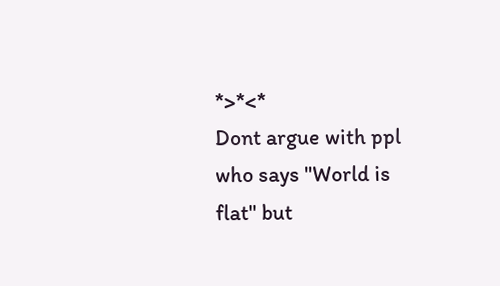*>*<*
Dont argue with ppl who says "World is flat" but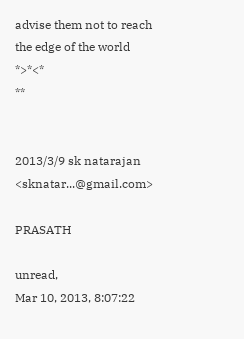advise them not to reach the edge of the world
*>*<*
**


2013/3/9 sk natarajan <sknatar...@gmail.com>

PRASATH

unread,
Mar 10, 2013, 8:07:22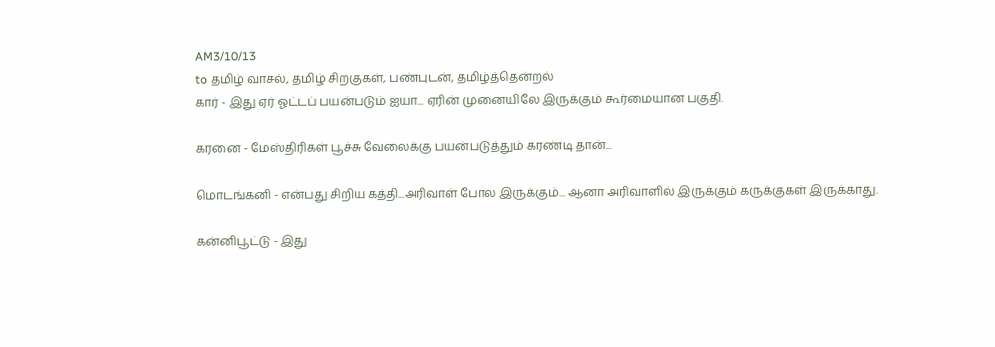AM3/10/13
to தமிழ் வாசல், தமிழ் சிறகுகள், பண்புடன், தமிழ்த்தென்றல்
கார் - இது ஏர் ஓட்டப் பயன்படும் ஐயா... ஏரின் முனையிலே இருக்கும் கூர்மையான பகுதி.

கரனை - மேஸ்திரிகள் பூச்சு வேலைக்கு பயன்படுத்தும் கரண்டி தான்...

மொடங்கனி - என்பது சிறிய கத்தி...அரிவாள் போல இருக்கும்... ஆனா அரிவாளில் இருக்கும் கருக்குகள் இருக்காது.

கன்னிபூட்டு - இது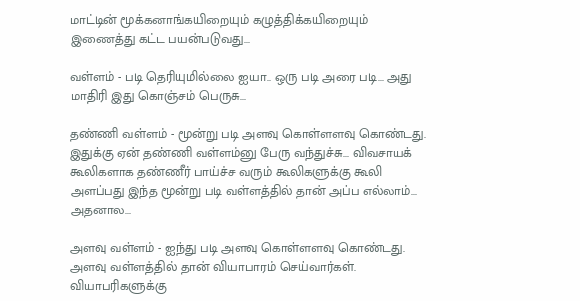மாட்டின் மூக்கனாங்கயிறையும் கழுத்திக்கயிறையும் இணைத்து கட்ட பயன்படுவது...

வள்ளம் - படி தெரியுமில்லை ஐயா.. ஒரு படி அரை படி... அது மாதிரி இது கொஞ்சம் பெருசு...

தண்ணி வள்ளம் - மூன்று படி அளவு கொள்ளளவு கொண்டது. இதுக்கு ஏன் தண்ணி வள்ளம்னு பேரு வந்துச்சு... விவசாயக் கூலிகளாக தண்ணீர் பாய்ச்ச வரும் கூலிகளுக்கு கூலி அளப்பது இந்த மூன்று படி வள்ளத்தில் தான் அப்ப எல்லாம்... அதனால...

அளவு வள்ளம் - ஐந்து படி அளவு கொள்ளளவு கொண்டது. அளவு வள்ளத்தில் தான் வியாபாரம் செய்வார்கள். வியாபரிகளுக்கு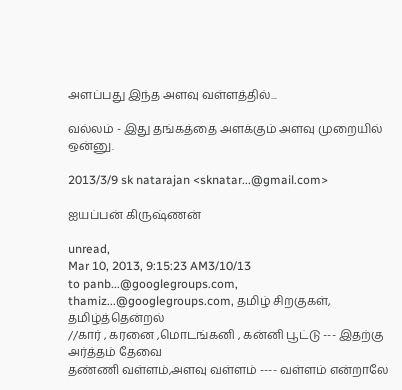அளப்பது இந்த அளவு வள்ளத்தில்...

வல்லம் - இது தங்கத்தை அளக்கும் அளவு முறையில் ஒன்னு.

2013/3/9 sk natarajan <sknatar...@gmail.com>

ஐயப்பன் கிருஷ்ணன்

unread,
Mar 10, 2013, 9:15:23 AM3/10/13
to panb...@googlegroups.com, thamiz...@googlegroups.com, தமிழ் சிறகுகள், தமிழ்த்தென்றல்
//கார் , கரனை ,மொடங்கனி , கன்னி பூட்டு --- இதற்கு  அர்த்தம் தேவை
தண்ணி வள்ளம்,அளவு வள்ளம் ---- வள்ளம் என்றாலே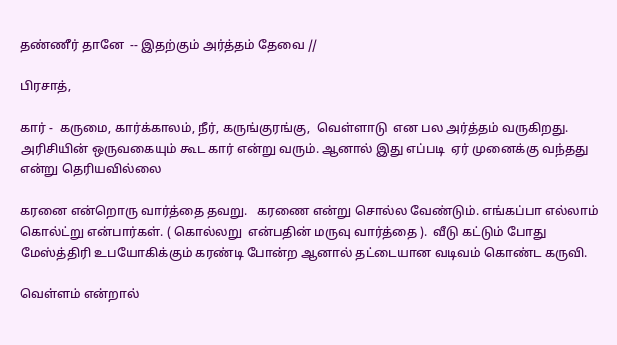தண்ணீர் தானே  -- இதற்கும் அர்த்தம் தேவை //

பிரசாத்,

கார் -  கருமை, கார்க்காலம், நீர், கருங்குரங்கு,  வெள்ளாடு  என பல அர்த்தம் வருகிறது.  அரிசியின் ஒருவகையும் கூட கார் என்று வரும். ஆனால் இது எப்படி  ஏர் முனைக்கு வந்தது என்று தெரியவில்லை

கரனை என்றொரு வார்த்தை தவறு.   கரணை என்று சொல்ல வேண்டும். எங்கப்பா எல்லாம் கொல்ட்று என்பார்கள். ( கொல்லறு  என்பதின் மருவு வார்த்தை ).  வீடு கட்டும் போது மேஸ்த்திரி உபயோகிக்கும் கரண்டி போன்ற ஆனால் தட்டையான வடிவம் கொண்ட கருவி.

வெள்ளம் என்றால்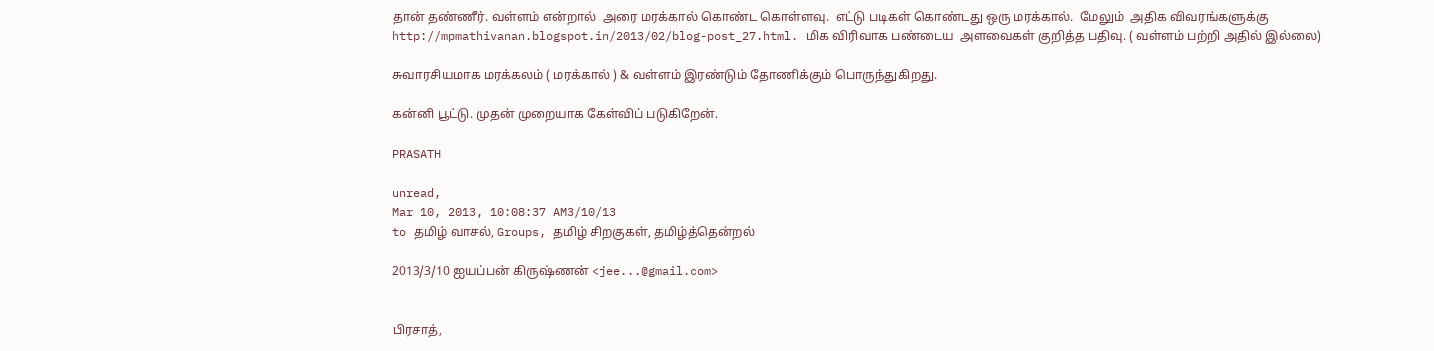தான் தண்ணீர். வள்ளம் என்றால்  அரை மரக்கால் கொண்ட கொள்ளவு.  எட்டு படிகள் கொண்டது ஒரு மரக்கால்.  மேலும்  அதிக விவரங்களுக்கு
http://mpmathivanan.blogspot.in/2013/02/blog-post_27.html. மிக விரிவாக பண்டைய  அளவைகள் குறித்த பதிவு. ( வள்ளம் பற்றி அதில் இல்லை)

சுவாரசியமாக மரக்கலம் ( மரக்கால் ) & வள்ளம் இரண்டும் தோணிக்கும் பொருந்துகிறது.

கன்னி பூட்டு. முதன் முறையாக கேள்விப் படுகிறேன்.

PRASATH

unread,
Mar 10, 2013, 10:08:37 AM3/10/13
to தமிழ் வாசல், Groups, தமிழ் சிறகுகள், தமிழ்த்தென்றல்

2013/3/10 ஐயப்பன் கிருஷ்ணன் <jee...@gmail.com>


பிரசாத்,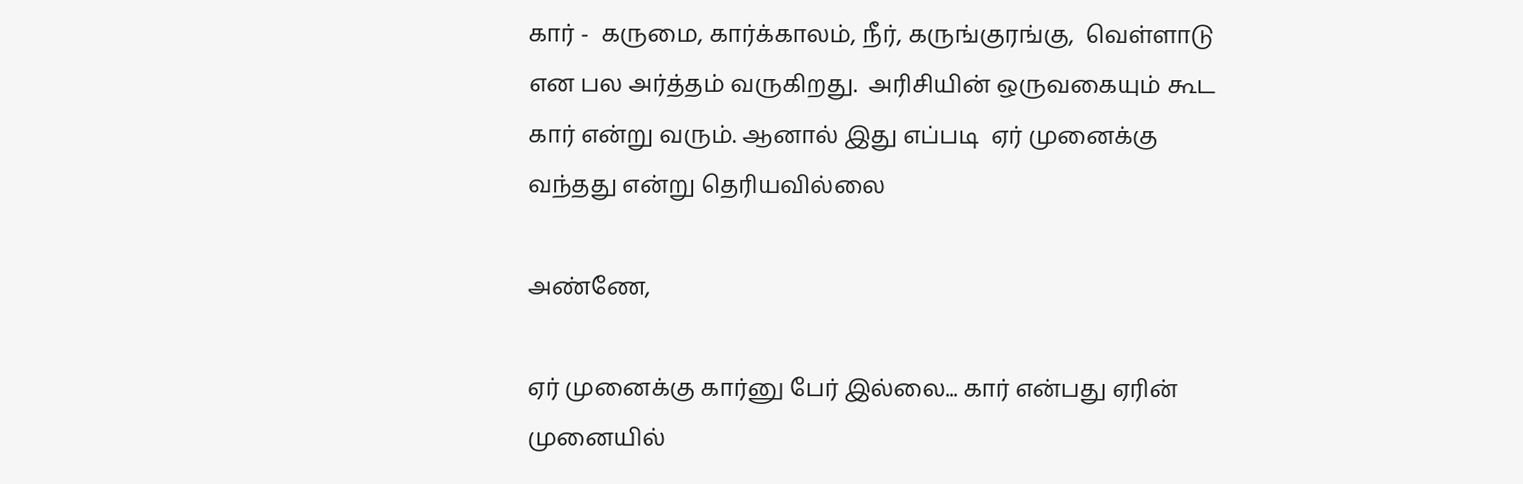கார் -  கருமை, கார்க்காலம், நீர், கருங்குரங்கு,  வெள்ளாடு  என பல அர்த்தம் வருகிறது.  அரிசியின் ஒருவகையும் கூட கார் என்று வரும். ஆனால் இது எப்படி  ஏர் முனைக்கு வந்தது என்று தெரியவில்லை

அண்ணே,

ஏர் முனைக்கு கார்னு பேர் இல்லை... கார் என்பது ஏரின் முனையில்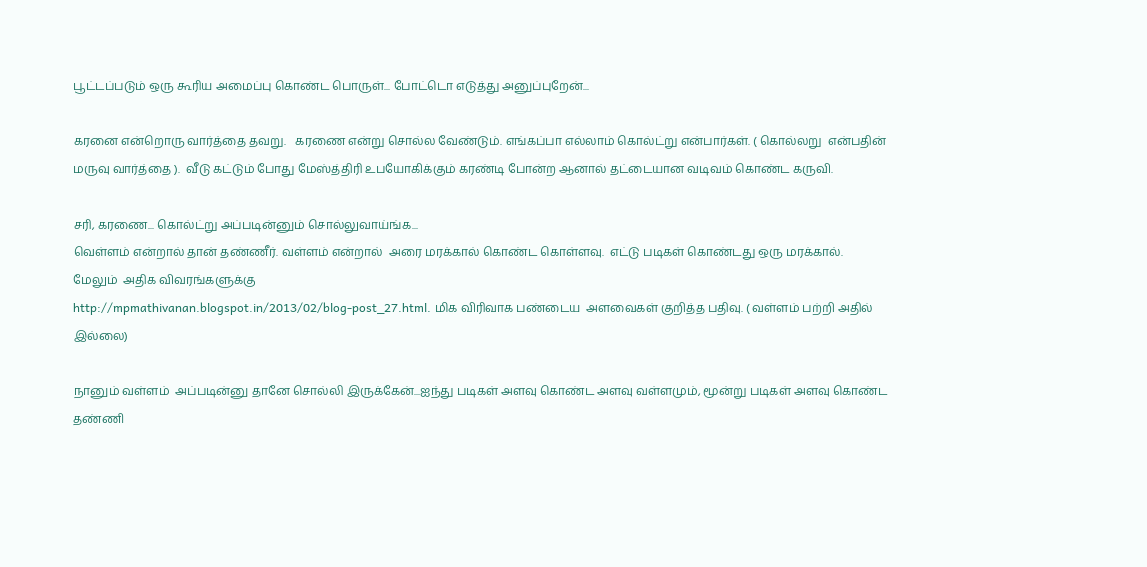பூட்டப்படும் ஒரு கூரிய அமைப்பு கொண்ட பொருள்... போட்டொ எடுத்து அனுப்புறேன்...

கரனை என்றொரு வார்த்தை தவறு.   கரணை என்று சொல்ல வேண்டும். எங்கப்பா எல்லாம் கொல்ட்று என்பார்கள். ( கொல்லறு  என்பதின் மருவு வார்த்தை ).  வீடு கட்டும் போது மேஸ்த்திரி உபயோகிக்கும் கரண்டி போன்ற ஆனால் தட்டையான வடிவம் கொண்ட கருவி.

சரி, கரணை... கொல்ட்று அப்படின்னும் சொல்லுவாய்ங்க...
வெள்ளம் என்றால் தான் தண்ணீர். வள்ளம் என்றால்  அரை மரக்கால் கொண்ட கொள்ளவு.  எட்டு படிகள் கொண்டது ஒரு மரக்கால்.  மேலும்  அதிக விவரங்களுக்கு
http://mpmathivanan.blogspot.in/2013/02/blog-post_27.html. மிக விரிவாக பண்டைய  அளவைகள் குறித்த பதிவு. ( வள்ளம் பற்றி அதில் இல்லை)

நானும் வள்ளம்  அப்படின்னு தானே சொல்லி இருக்கேன்...ஐந்து படிகள் அளவு கொண்ட அளவு வள்ளமும், மூன்று படிகள் அளவு கொண்ட தண்ணி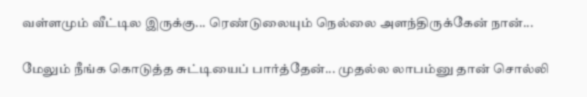வள்ளமும் வீட்டில இருக்கு... ரெண்டுலையும் நெல்லை அளந்திருக்கேன் நான்...

மேலும் நீங்க கொடுத்த சுட்டியைப் பார்த்தேன்... முதல்ல லாபம்னு தான் சொல்லி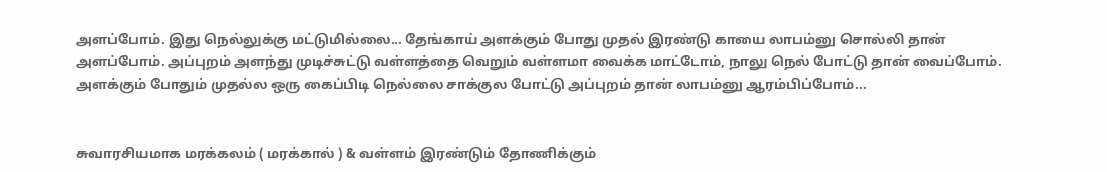அளப்போம். இது நெல்லுக்கு மட்டுமில்லை... தேங்காய் அளக்கும் போது முதல் இரண்டு காயை லாபம்னு சொல்லி தான் அளப்போம். அப்புறம் அளந்து முடிச்சுட்டு வள்ளத்தை வெறும் வள்ளமா வைக்க மாட்டோம், நாலு நெல் போட்டு தான் வைப்போம். அளக்கும் போதும் முதல்ல ஒரு கைப்பிடி நெல்லை சாக்குல போட்டு அப்புறம் தான் லாபம்னு ஆரம்பிப்போம்...


சுவாரசியமாக மரக்கலம் ( மரக்கால் ) & வள்ளம் இரண்டும் தோணிக்கும்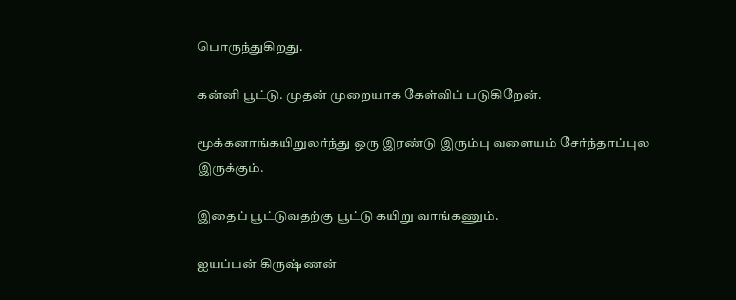பொருந்துகிறது.

கன்னி பூட்டு. முதன் முறையாக கேள்விப் படுகிறேன்.

மூக்கனாங்கயிறுலர்ந்து ஒரு இரண்டு இரும்பு வளையம் சேர்ந்தாப்புல இருக்கும்.

இதைப் பூட்டுவதற்கு பூட்டு கயிறு வாங்கணும்.

ஐயப்பன் கிருஷ்ணன்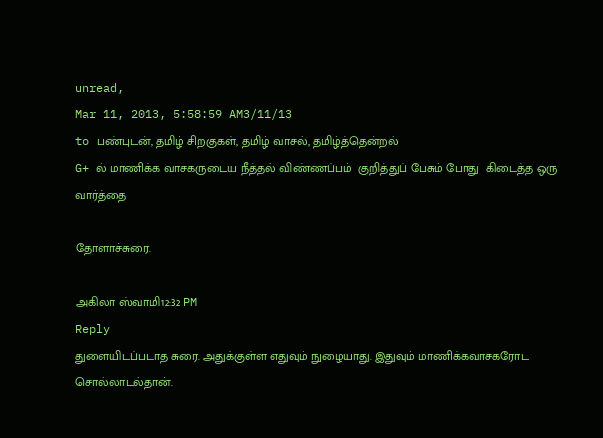unread,
Mar 11, 2013, 5:58:59 AM3/11/13
to பண்புடன், தமிழ் சிறகுகள், தமிழ் வாசல், தமிழ்த்தென்றல்
G+ ல் மாணிக்க வாசகருடைய நீத்தல் விண்ணப்பம்  குறித்துப் பேசும் போது  கிடைத்த ஒரு வார்த்தை

தோளாச்சுரை.

அகிலா ஸ்வாமி12:32 PM
Reply
துளையிடப்படாத சுரை. அதுக்குள்ள எதுவும் நுழையாது. இதுவும் மாணிக்கவாசகரோட சொல்லாடல்தான்.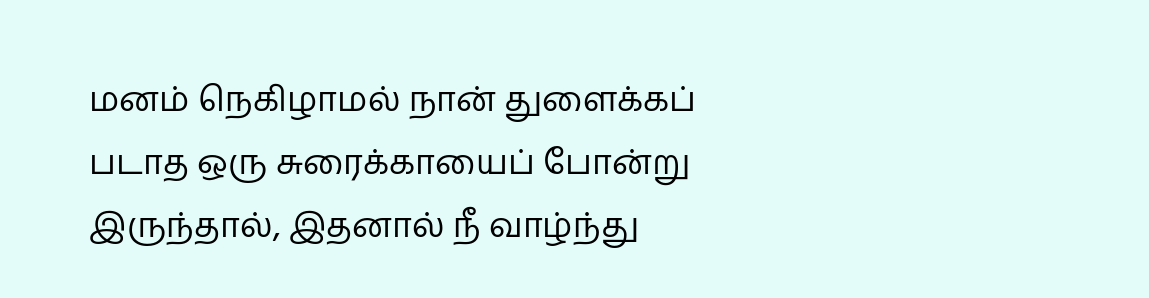மனம் நெகிழாமல் நான் துளைக்கப் படாத ஒரு சுரைக்காயைப் போன்று இருந்தால், இதனால் நீ வாழ்ந்து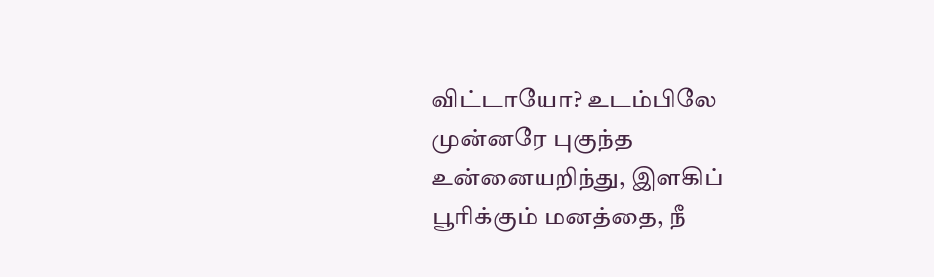விட்டாயோ? உடம்பிலே முன்னரே புகுந்த உன்னையறிந்து, இளகிப் பூரிக்கும் மனத்தை, நீ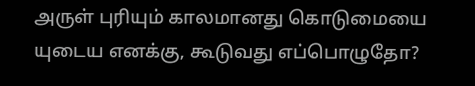அருள் புரியும் காலமானது கொடுமையை யுடைய எனக்கு, கூடுவது எப்பொழுதோ?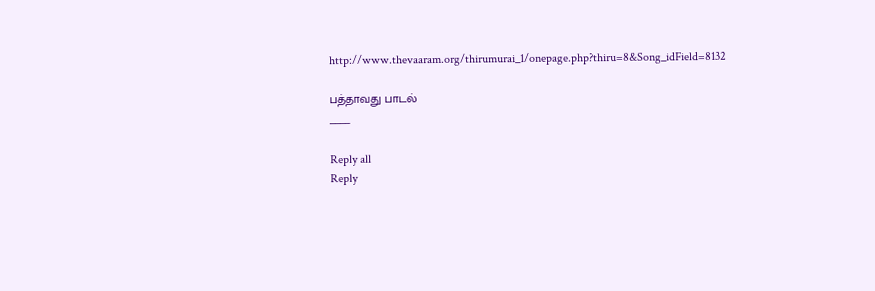http://www.thevaaram.org/thirumurai_1/onepage.php?thiru=8&Song_idField=8132

பத்தாவது பாடல்
____

Reply all
Reply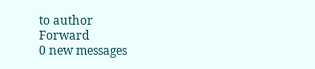to author
Forward
0 new messages